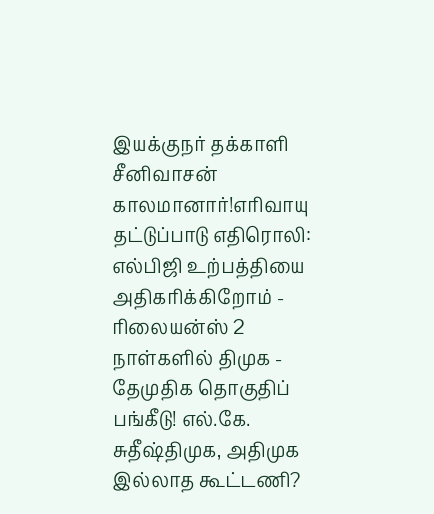இயக்குநர் தக்காளி சீனிவாசன் காலமானார்!எரிவாயு தட்டுப்பாடு எதிரொலி: எல்பிஜி உற்பத்தியை அதிகரிக்கிறோம் - ரிலையன்ஸ் 2 நாள்களில் திமுக - தேமுதிக தொகுதிப் பங்கீடு! எல்.கே. சுதீஷ்திமுக, அதிமுக இல்லாத கூட்டணி?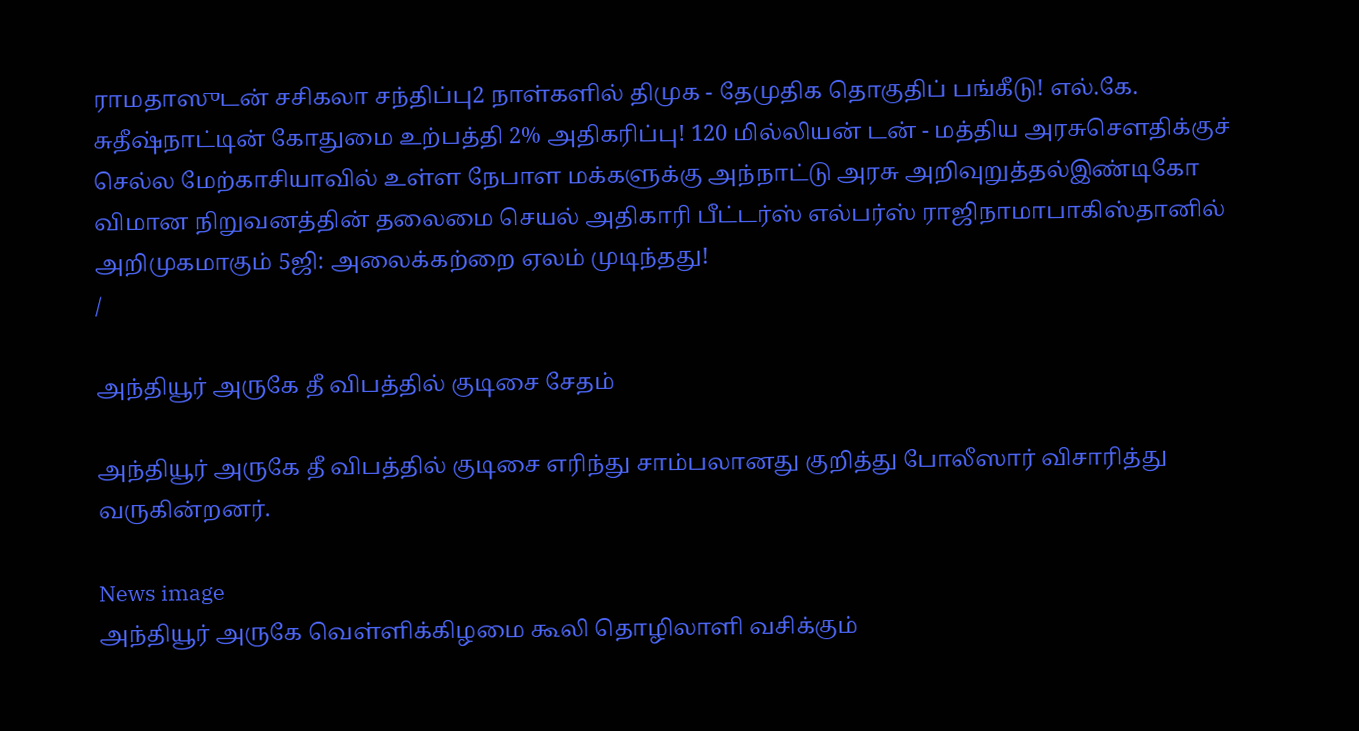ராமதாஸுடன் சசிகலா சந்திப்பு2 நாள்களில் திமுக - தேமுதிக தொகுதிப் பங்கீடு! எல்.கே. சுதீஷ்நாட்டின் கோதுமை உற்பத்தி 2% அதிகரிப்பு! 120 மில்லியன் டன் - மத்திய அரசுசௌதிக்குச் செல்ல மேற்காசியாவில் உள்ள நேபாள மக்களுக்கு அந்நாட்டு அரசு அறிவுறுத்தல்இண்டிகோ விமான நிறுவனத்தின் தலைமை செயல் அதிகாரி பீட்டர்ஸ் எல்பர்ஸ் ராஜிநாமாபாகிஸ்தானில் அறிமுகமாகும் 5ஜி: அலைக்கற்றை ஏலம் முடிந்தது!
/

அந்தியூர் அருகே தீ விபத்தில் குடிசை சேதம்

அந்தியூர் அருகே தீ விபத்தில் குடிசை எரிந்து சாம்பலானது குறித்து போலீஸார் விசாரித்து வருகின்றனர்.

News image
அந்தியூர் அருகே வெள்ளிக்கிழமை கூலி தொழிலாளி வசிக்கும்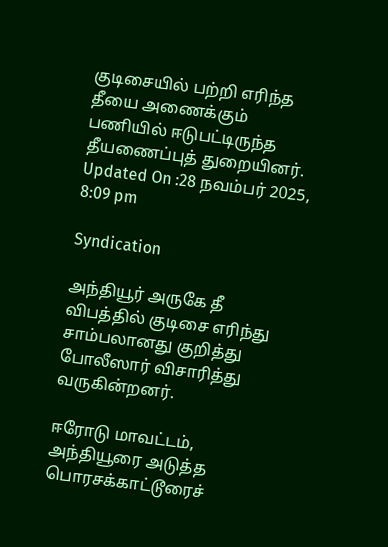குடிசையில் பற்றி எரிந்த தீயை அணைக்கும் பணியில் ஈடுபட்டிருந்த தீயணைப்புத் துறையினர்.
Updated On :28 நவம்பர் 2025, 8:09 pm

Syndication

அந்தியூர் அருகே தீ விபத்தில் குடிசை எரிந்து சாம்பலானது குறித்து போலீஸார் விசாரித்து வருகின்றனர்.

ஈரோடு மாவட்டம், அந்தியூரை அடுத்த பொரசக்காட்டூரைச்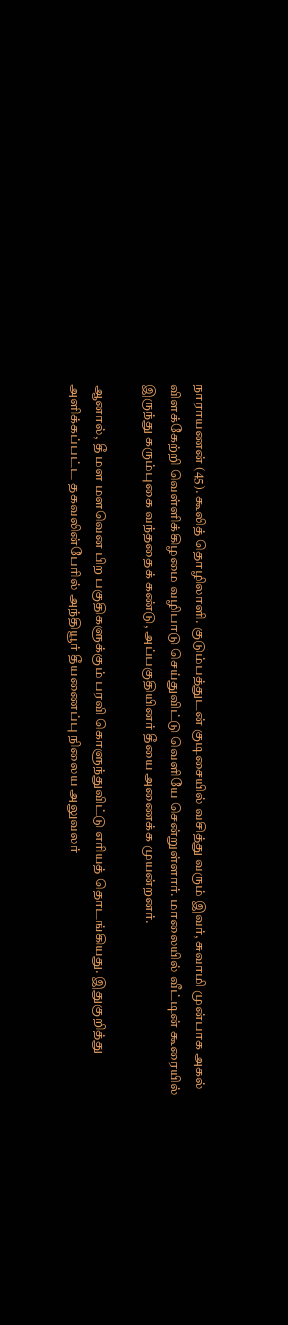நாராயணன் (45). கூலித் தொழிலாளி. குடும்பத்துடன் குடிசையில் வசித்து வரும் இவர், சுவாமி முன்பாக அகல் விளக்கேற்றி வெள்ளிக்கிழமை வழிபாடு செய்துவிட்டு வெளியே சென்றுள்ளார். மாலையில் வீட்டின் கூரையில் இருந்து கரும்புகை வந்ததைக் கண்டு, அப்பகுதியினர் தீயை அணைக்க முயன்றனர்.

ஆனால், தீ மள மளவென பிற பகுதிகளுக்கும் பரவி கொளுந்துவிட்டு எரியத் தொடங்கியது. இதுகுறித்து அளிக்கப்பட்ட தகவலின்பேரில் அந்தியூர் தீயணைப்பு நிலைய அலுவலர்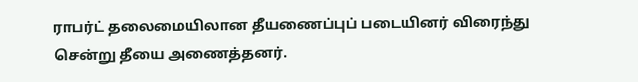ராபர்ட் தலைமையிலான தீயணைப்புப் படையினர் விரைந்து சென்று தீயை அணைத்தனர்.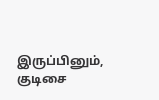இருப்பினும், குடிசை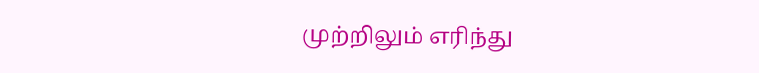முற்றிலும் எரிந்து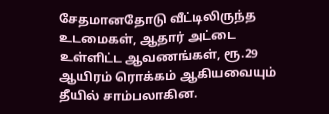சேதமானதோடு வீட்டிலிருந்த உடமைகள், ஆதார் அட்டை உள்ளிட்ட ஆவணங்கள், ரூ.29 ஆயிரம் ரொக்கம் ஆகியவையும் தீயில் சாம்பலாகின.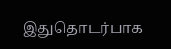இதுதொடர்பாக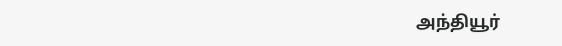அந்தியூர்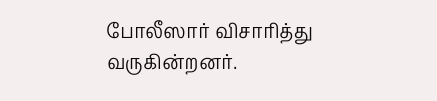போலீஸார் விசாரித்து வருகின்றனர்.